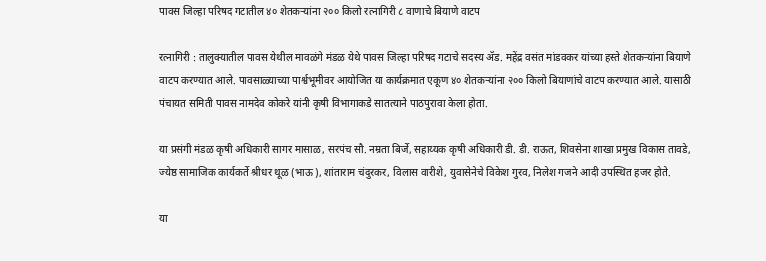पावस जिल्हा परिषद गटातील ४० शेतकऱ्यांना २०० किलो रत्नागिरी ८ वाणाचे बियाणे वाटप

रत्नागिरी : तालुक्यातील पावस येथील मावळंगे मंडळ येथे पावस जिल्हा परिषद गटाचे सदस्य ॲड. महेंद्र वसंत मांडवकर यांच्या हस्ते शेतकऱ्यांना बियाणे वाटप करण्यात आले. पावसाळ्याच्या पार्श्वभूमीवर आयोजित या कार्यक्रमात एकूण ४० शेतकऱ्यांना २०० किलो बियाणांचे वाटप करण्यात आले. यासाठी पंचायत समिती पावस नामदेव कोकरे यांनी कृषी विभागाकडे सातत्याने पाठपुरावा केला होता.

या प्रसंगी मंडळ कृषी अधिकारी सागर मासाळ, सरपंच सौ. नम्रता बिर्जे, सहाय्यक कृषी अधिकारी डी. डी. राऊत, शिवसेना शाखा प्रमुख विकास तावडे, ज्येष्ठ सामाजिक कार्यकर्ते श्रीधर थूळ (भाऊ), शांताराम चंदुरकर, विलास वारीशे, युवासेनेचे विकेश गुरव, निलेश गजने आदी उपस्थित हजर होते.

या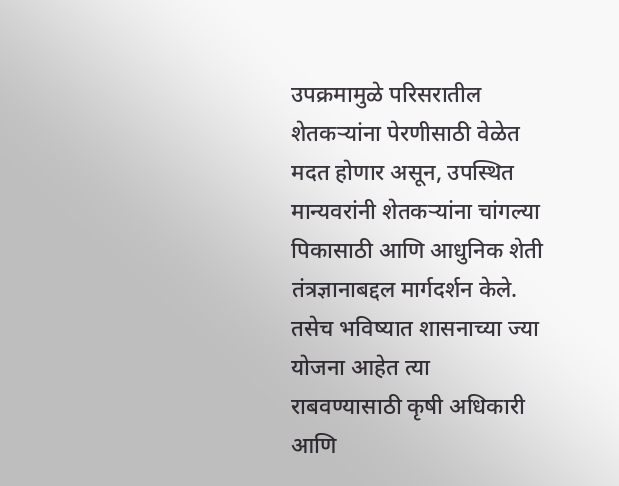उपक्रमामुळे परिसरातील शेतकऱ्यांना पेरणीसाठी वेळेत मदत होणार असून, उपस्थित मान्यवरांनी शेतकऱ्यांना चांगल्या पिकासाठी आणि आधुनिक शेती तंत्रज्ञानाबद्दल मार्गदर्शन केले. तसेच भविष्यात शासनाच्या ज्या योजना आहेत त्या राबवण्यासाठी कृषी अधिकारी आणि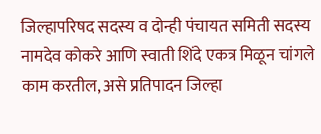जिल्हापरिषद सदस्य व दोन्ही पंचायत समिती सदस्य नामदेव कोकरे आणि स्वाती शिंदे एकत्र मिळून चांगले काम करतील, असे प्रतिपादन जिल्हा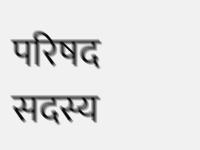परिषद सदस्य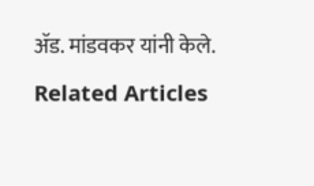ॲड. मांडवकर यांनी केले.

Related Articles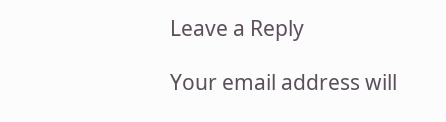Leave a Reply

Your email address will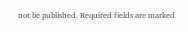not be published. Required fields are marked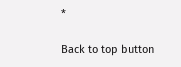*

Back to top button